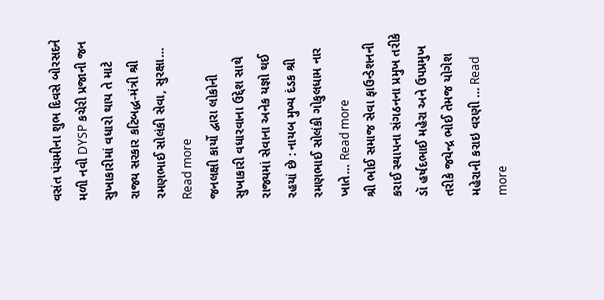વસંત પંચમીના શુભ દિવસે બોરસદને મળી નવી DYSP કચેરી પ્રજાની જન સુખાકારીમાં વધારો થાય તે માટે રાજ્ય સરકાર કટિબદ્ધ-મંત્રી શ્રી રમણભાઈ સોલંકી સેવા, સુરક્ષા…
Read more
જનલક્ષી કાર્યો દ્વારા લોકોની સુખાકારી વધારવાના ઉદ્દેશ સાથે રાજ્યમાં સેવાના અનેક યજ્ઞો થઈ રહયાં છે : નાયબ મુખ્ય દંડક શ્રી રમણભાઈ સોલંકી ગોકુલધામ નાર ખાતે… Read more
શ્રી ભોઈ સમાજ સેવા ફાઉન્ડેશનની કરાઈ સ્થાપના સંગઠનના પ્રમુખ તરીકે ડૉ હર્ષદભાઈ મહેરા અને ઉપપ્રમુખ તરીકે જયેન્દ્ર ભોઈ તેમજ યોગેશ મહેરાની કરાઇ વરણી … Read more